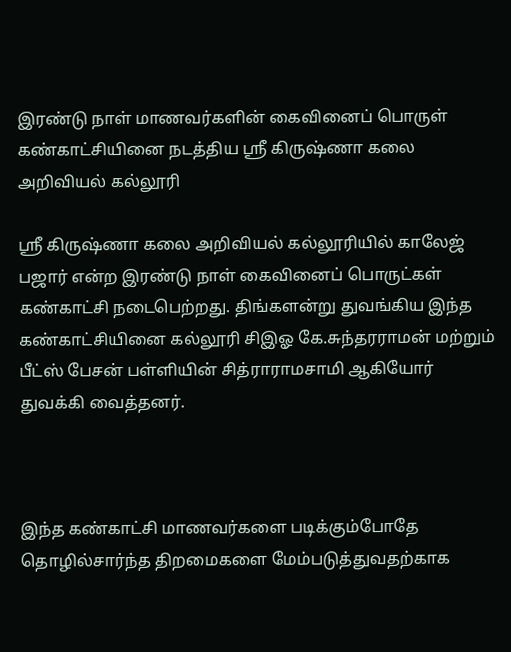இரண்டு நாள் மாணவர்களின் கைவினைப் பொருள் கண்காட்சியினை நடத்திய ஸ்ரீ கிருஷ்ணா கலை அறிவியல் கல்லூரி

ஸ்ரீ கிருஷ்ணா கலை அறிவியல் கல்லூரியில் காலேஜ் பஜார் என்ற இரண்டு நாள் கைவினைப் பொருட்கள் கண்காட்சி நடைபெற்றது. திங்களன்று துவங்கிய இந்த கண்காட்சியினை கல்லூரி சிஇஓ கே.சுந்தரராமன் மற்றும் பீட்ஸ் பேசன் பள்ளியின் சித்ராராமசாமி ஆகியோர் துவக்கி வைத்தனர்.



இந்த கண்காட்சி மாணவர்களை படிக்கும்போதே தொழில்சார்ந்த திறமைகளை மேம்படுத்துவதற்காக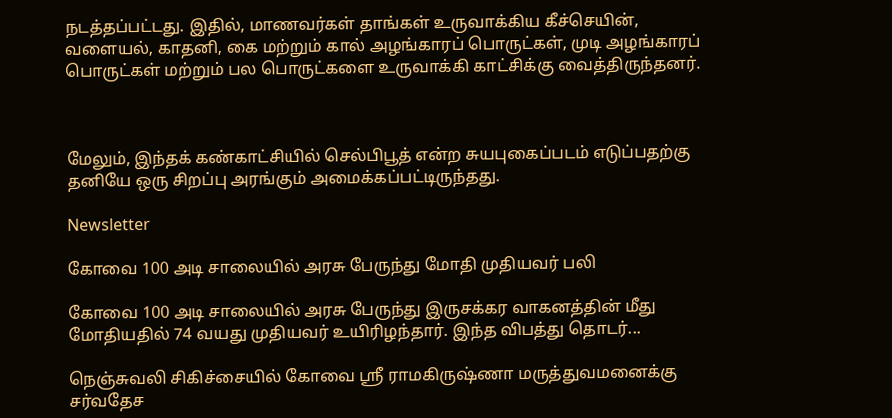நடத்தப்பட்டது. இதில், மாணவர்கள் தாங்கள் உருவாக்கிய கீச்செயின், வளையல், காதனி, கை மற்றும் கால் அழங்காரப் பொருட்கள், முடி அழங்காரப் பொருட்கள் மற்றும் பல பொருட்களை உருவாக்கி காட்சிக்கு வைத்திருந்தனர்.



மேலும், இந்தக் கண்காட்சியில் செல்பிபூத் என்ற சுயபுகைப்படம் எடுப்பதற்கு தனியே ஒரு சிறப்பு அரங்கும் அமைக்கப்பட்டிருந்தது.

Newsletter

கோவை 100 அடி சாலையில் அரசு பேருந்து மோதி முதியவர் பலி

கோவை 100 அடி சாலையில் அரசு பேருந்து இருசக்கர வாகனத்தின் மீது மோதியதில் 74 வயது முதியவர் உயிரிழந்தார். இந்த விபத்து தொடர்...

நெஞ்சுவலி சிகிச்சையில் கோவை ஸ்ரீ ராமகிருஷ்ணா மருத்துவமனைக்கு சர்வதேச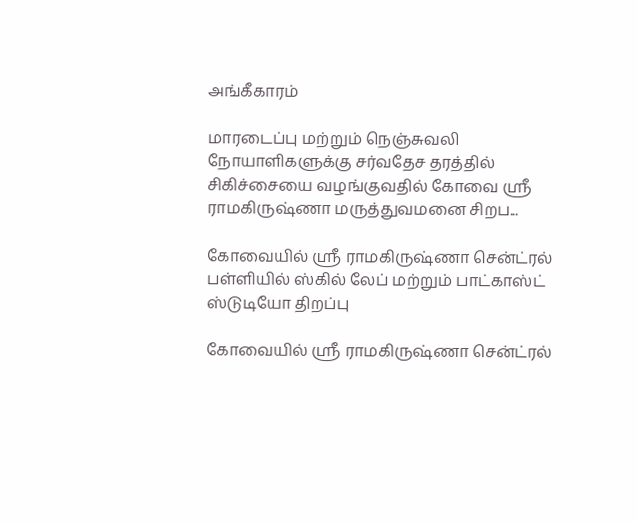அங்கீகாரம்

மாரடைப்பு மற்றும் நெஞ்சுவலி நோயாளிகளுக்கு சர்வதேச தரத்தில் சிகிச்சையை வழங்குவதில் கோவை ஸ்ரீ ராமகிருஷ்ணா மருத்துவமனை சிறப...

கோவையில் ஸ்ரீ ராமகிருஷ்ணா சென்ட்ரல் பள்ளியில் ஸ்கில் லேப் மற்றும் பாட்காஸ்ட் ஸ்டுடியோ திறப்பு

கோவையில் ஸ்ரீ ராமகிருஷ்ணா சென்ட்ரல்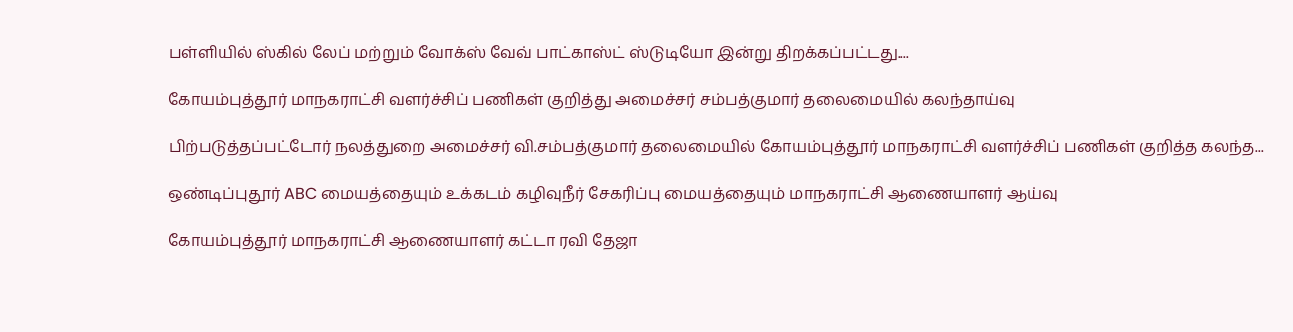பள்ளியில் ஸ்கில் லேப் மற்றும் வோக்ஸ் வேவ் பாட்காஸ்ட் ஸ்டுடியோ இன்று திறக்கப்பட்டது....

கோயம்புத்தூர் மாநகராட்சி வளர்ச்சிப் பணிகள் குறித்து அமைச்சர் சம்பத்குமார் தலைமையில் கலந்தாய்வு

பிற்படுத்தப்பட்டோர் நலத்துறை அமைச்சர் வி.சம்பத்குமார் தலைமையில் கோயம்புத்தூர் மாநகராட்சி வளர்ச்சிப் பணிகள் குறித்த கலந்த...

ஒண்டிப்புதூர் ABC மையத்தையும் உக்கடம் கழிவுநீர் சேகரிப்பு மையத்தையும் மாநகராட்சி ஆணையாளர் ஆய்வு

கோயம்புத்தூர் மாநகராட்சி ஆணையாளர் கட்டா ரவி தேஜா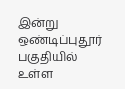இன்று ஒண்டிப்புதூர் பகுதியில் உள்ள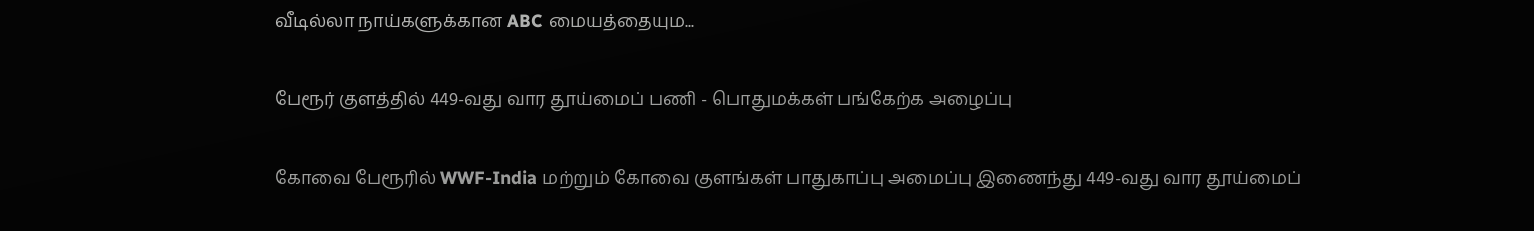வீடில்லா நாய்களுக்கான ABC மையத்தையும...

பேரூர் குளத்தில் 449-வது வார தூய்மைப் பணி - பொதுமக்கள் பங்கேற்க அழைப்பு

கோவை பேரூரில் WWF-India மற்றும் கோவை குளங்கள் பாதுகாப்பு அமைப்பு இணைந்து 449-வது வார தூய்மைப்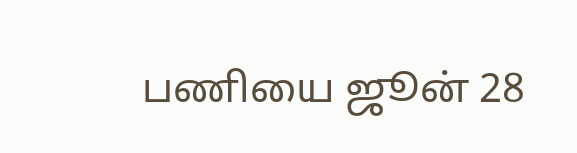பணியை ஜூன் 28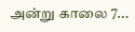அன்று காலை 7...